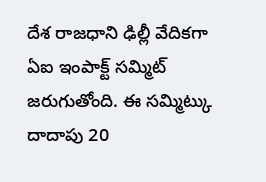దేశ రాజధాని ఢిల్లీ వేదికగా ఏఐ ఇంపాక్ట్ సమ్మిట్ జరుగుతోంది. ఈ సమ్మిట్కు దాదాపు 20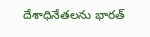దేశాధినేతలను భారత్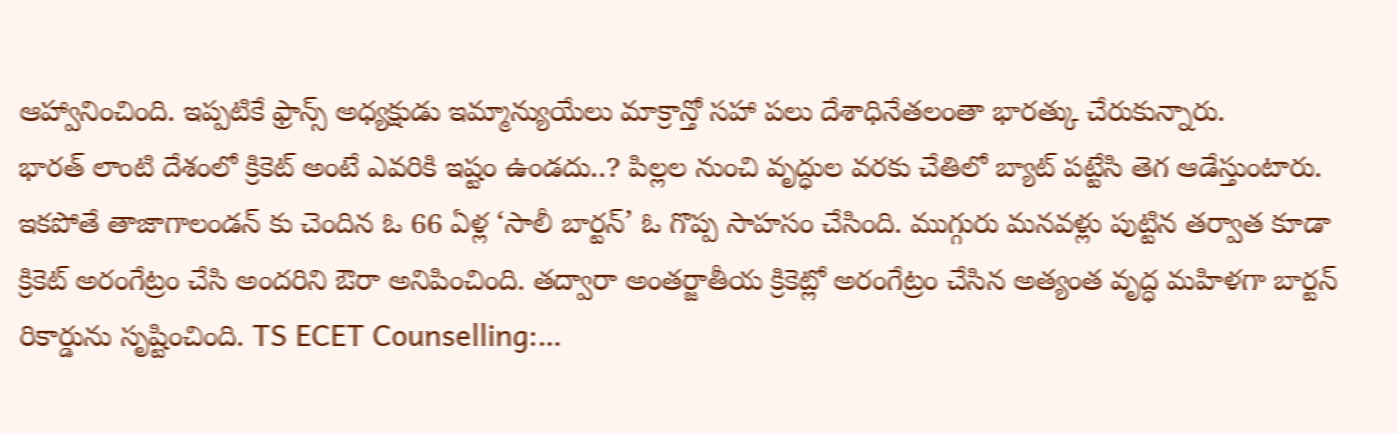ఆహ్వానించింది. ఇప్పటికే ఫ్రాన్స్ అధ్యక్షుడు ఇమ్మాన్యుయేలు మాక్రాన్తో సహా పలు దేశాధినేతలంతా భారత్కు చేరుకున్నారు.
భారత్ లాంటి దేశంలో క్రికెట్ అంటే ఎవరికి ఇష్టం ఉండదు..? పిల్లల నుంచి వృద్ధుల వరకు చేతిలో బ్యాట్ పట్టేసి తెగ ఆడేస్తుంటారు. ఇకపోతే తాజాగాలండన్ కు చెందిన ఓ 66 ఏళ్ల ‘సాలీ బార్టన్’ ఓ గొప్ప సాహసం చేసింది. ముగ్గురు మనవళ్లు పుట్టిన తర్వాత కూడా క్రికెట్ అరంగేట్రం చేసి అందరిని ఔరా అనిపించింది. తద్వారా అంతర్జాతీయ క్రికెట్లో అరంగేట్రం చేసిన అత్యంత వృద్ధ మహిళగా బార్టన్ రికార్డును సృష్టించింది. TS ECET Counselling:…